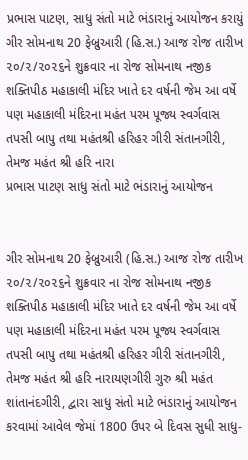પ્રભાસ પાટણ, સાધુ સંતો માટે ભંડારાનું આયોજન કરાયું
ગીર સોમનાથ 20 ફેબ્રુઆરી (હિ.સ.) આજ રોજ તારીખ ૨૦/૨/૨૦૨૬ને શુક્રવાર ના રોજ સોમનાથ નજીક શક્તિપીઠ મહાકાલી મંદિર ખાતે દર વર્ષની જેમ આ વર્ષે પણ મહાકાલી મંદિરના મહંત પરમ પૂજ્ય સ્વર્ગવાસ તપસી બાપુ તથા મહંતશ્રી હરિહર ગીરી સંતાનગીરી, તેમજ મહંત શ્રી હરિ નારા
પ્રભાસ પાટણ સાધુ સંતો માટે ભંડારાનું આયોજન


ગીર સોમનાથ 20 ફેબ્રુઆરી (હિ.સ.) આજ રોજ તારીખ ૨૦/૨/૨૦૨૬ને શુક્રવાર ના રોજ સોમનાથ નજીક શક્તિપીઠ મહાકાલી મંદિર ખાતે દર વર્ષની જેમ આ વર્ષે પણ મહાકાલી મંદિરના મહંત પરમ પૂજ્ય સ્વર્ગવાસ તપસી બાપુ તથા મહંતશ્રી હરિહર ગીરી સંતાનગીરી, તેમજ મહંત શ્રી હરિ નારાયણગીરી ગુરુ શ્રી મહંત શાંતાનંદગીરી, દ્વારા સાધુ સંતો માટે ભંડારાનું આયોજન કરવામાં આવેલ જેમાં 1800 ઉપર બે દિવસ સુધી સાધુ-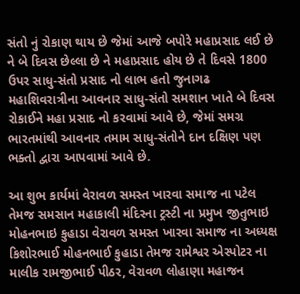સંતો નું રોકાણ થાય છે જેમાં આજે બપોરે મહાપ્રસાદ લઈ છે ને બે દિવસ છેલ્લા છે ને મહાપ્રસાદ હોય છે તે દિવસે 1800 ઉપર સાધુ-સંતો પ્રસાદ નો લાભ હતો જુનાગઢ મહાશિવરાત્રીના આવનાર સાધુ-સંતો સમશાન ખાતે બે દિવસ રોકાઈને મહા પ્રસાદ નો કરવામાં આવે છે, જેમાં સમગ્ર ભારતમાંથી આવનાર તમામ સાધુ-સંતોને દાન દક્ષિણ પણ ભક્તો દ્વારા આપવામાં આવે છે.

આ શુભ કાર્યમાં વેરાવળ સમસ્ત ખારવા સમાજ ના પટેલ તેમજ સમસાન મહાકાલી મંદિરના ટ્રસ્ટી ના પ્રમુખ જીતુભાઇ મોહનભાઇ કુહાડા વેરાવળ સમસ્ત ખારવા સમાજ ના અધ્યક્ષ કિશોરભાઈ મોહનભાઈ કુહાડા તેમજ રામેશ્વર એસ્પોટર ના માલીક રામજીભાઈ પીઠર, વેરાવળ લોહાણા મહાજન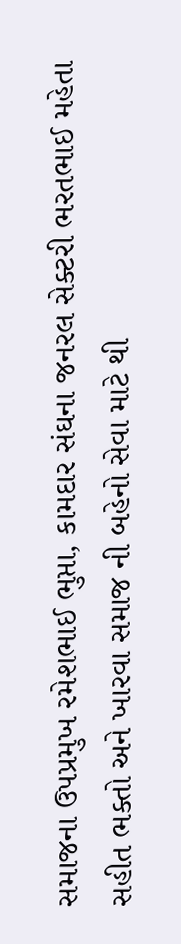સમાજના ઉપપ્રમુખ રમેશભાઈ ભુપ્તા, કામદાર સંઘના જનરલ સેક્ટરી ભરતભાઈ મહેતા સહીત ભક્તો અને ખારવા સમાજ ની બહેનો સેવા માટે થી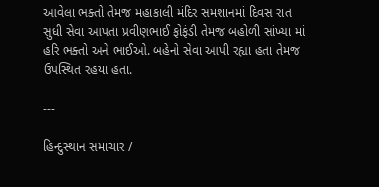આવેલા ભક્તો તેમજ મહાકાલી મંદિર સમશાનમાં દિવસ રાત સુધી સેવા આપતા પ્રવીણભાઈ ફોફંડી તેમજ બહોળી સાંખ્યા માં હરિ ભક્તો અને ભાઈઓ. બહેનો સેવા આપી રહ્યા હતા તેમજ ઉપસ્થિત રહયા હતા.

---

હિન્દુસ્થાન સમાચાર /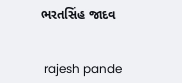ભરતસિંહ જાદવ


 rajesh pande